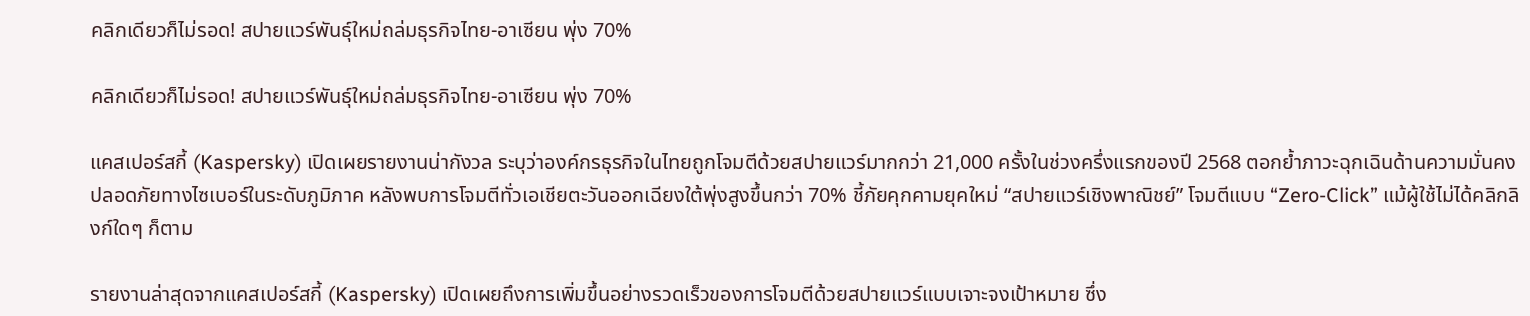คลิกเดียวก็ไม่รอด! สปายแวร์พันธุ์ใหม่ถล่มธุรกิจไทย-อาเซียน พุ่ง 70%

คลิกเดียวก็ไม่รอด! สปายแวร์พันธุ์ใหม่ถล่มธุรกิจไทย-อาเซียน พุ่ง 70%

แคสเปอร์สกี้ (Kaspersky) เปิดเผยรายงานน่ากังวล ระบุว่าองค์กรธุรกิจในไทยถูกโจมตีด้วยสปายแวร์มากกว่า 21,000 ครั้งในช่วงครึ่งแรกของปี 2568 ตอกย้ำภาวะฉุกเฉินด้านความมั่นคงปลอดภัยทางไซเบอร์ในระดับภูมิภาค หลังพบการโจมตีทั่วเอเชียตะวันออกเฉียงใต้พุ่งสูงขึ้นกว่า 70% ชี้ภัยคุกคามยุคใหม่ “สปายแวร์เชิงพาณิชย์” โจมตีแบบ “Zero-Click” แม้ผู้ใช้ไม่ได้คลิกลิงก์ใดๆ ก็ตาม

รายงานล่าสุดจากแคสเปอร์สกี้ (Kaspersky) เปิดเผยถึงการเพิ่มขึ้นอย่างรวดเร็วของการโจมตีด้วยสปายแวร์แบบเจาะจงเป้าหมาย ซึ่ง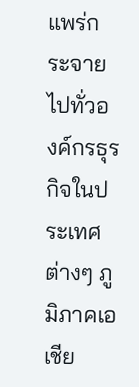แพร่กระจายไปทั่วองค์กรธุรกิจในประเทศต่างๆ ภูมิภาคเอเชีย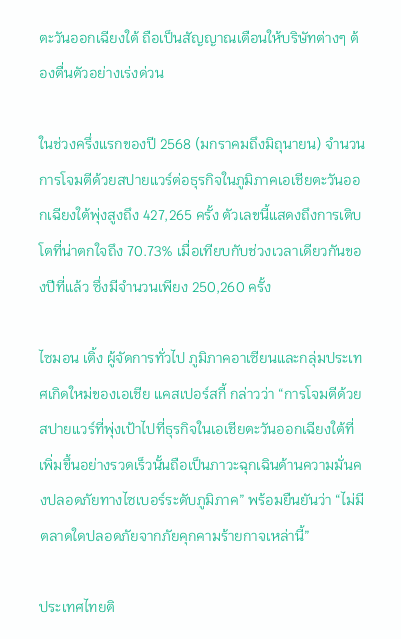ตะวันออกเฉียงใต้ ถือเป็นสัญญาณเตือนให้บริษัทต่างๆ ต้องตื่นตัวอย่างเร่งด่วน

ในช่วงครึ่งแรกของปี 2568 (มกราคมถึงมิถุนายน) จำนวนการโจมตีด้วยสปายแวร์ต่อธุรกิจในภูมิภาคเอเชียตะวันออกเฉียงใต้พุ่งสูงถึง 427,265 ครั้ง ตัวเลขนี้แสดงถึงการเติบโตที่น่าตกใจถึง 70.73% เมื่อเทียบกับช่วงเวลาเดียวกันของปีที่แล้ว ซึ่งมีจำนวนเพียง 250,260 ครั้ง

ไซมอน เติ้ง ผู้จัดการทั่วไป ภูมิภาคอาเซียนและกลุ่มประเทศเกิดใหม่ของเอเชีย แคสเปอร์สกี้ กล่าวว่า “การโจมตีด้วยสปายแวร์ที่พุ่งเป้าไปที่ธุรกิจในเอเชียตะวันออกเฉียงใต้ที่เพิ่มขึ้นอย่างรวดเร็วนั้นถือเป็นภาวะฉุกเฉินด้านความมั่นคงปลอดภัยทางไซเบอร์ระดับภูมิภาค” พร้อมยืนยันว่า “ไม่มีตลาดใดปลอดภัยจากภัยคุกคามร้ายกาจเหล่านี้”

ประเทศไทยติ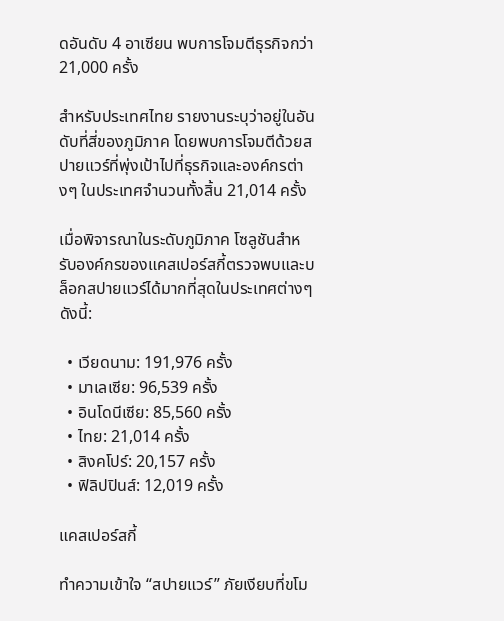ดอันดับ 4 อาเซียน พบการโจมตีธุรกิจกว่า 21,000 ครั้ง

สำหรับประเทศไทย รายงานระบุว่าอยู่ในอันดับที่สี่ของภูมิภาค โดยพบการโจมตีด้วยสปายแวร์ที่พุ่งเป้าไปที่ธุรกิจและองค์กรต่างๆ ในประเทศจำนวนทั้งสิ้น 21,014 ครั้ง

เมื่อพิจารณาในระดับภูมิภาค โซลูชันสำหรับองค์กรของแคสเปอร์สกี้ตรวจพบและบล็อกสปายแวร์ได้มากที่สุดในประเทศต่างๆ ดังนี้:

  • เวียดนาม: 191,976 ครั้ง
  • มาเลเซีย: 96,539 ครั้ง
  • อินโดนีเซีย: 85,560 ครั้ง
  • ไทย: 21,014 ครั้ง
  • สิงคโปร์: 20,157 ครั้ง
  • ฟิลิปปินส์: 12,019 ครั้ง

แคสเปอร์สกี้

ทำความเข้าใจ “สปายแวร์” ภัยเงียบที่ขโม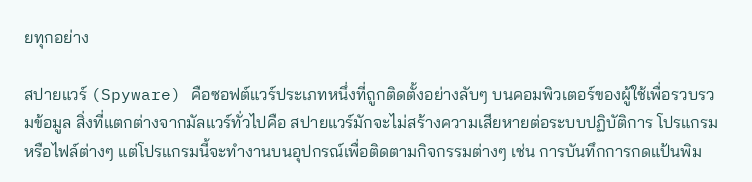ยทุกอย่าง

สปายแวร์ (Spyware) คือซอฟต์แวร์ประเภทหนึ่งที่ถูกติดตั้งอย่างลับๆ บนคอมพิวเตอร์ของผู้ใช้เพื่อรวบรวมข้อมูล สิ่งที่แตกต่างจากมัลแวร์ทั่วไปคือ สปายแวร์มักจะไม่สร้างความเสียหายต่อระบบปฏิบัติการ โปรแกรม หรือไฟล์ต่างๆ แต่โปรแกรมนี้จะทำงานบนอุปกรณ์เพื่อติดตามกิจกรรมต่างๆ เช่น การบันทึกการกดแป้นพิม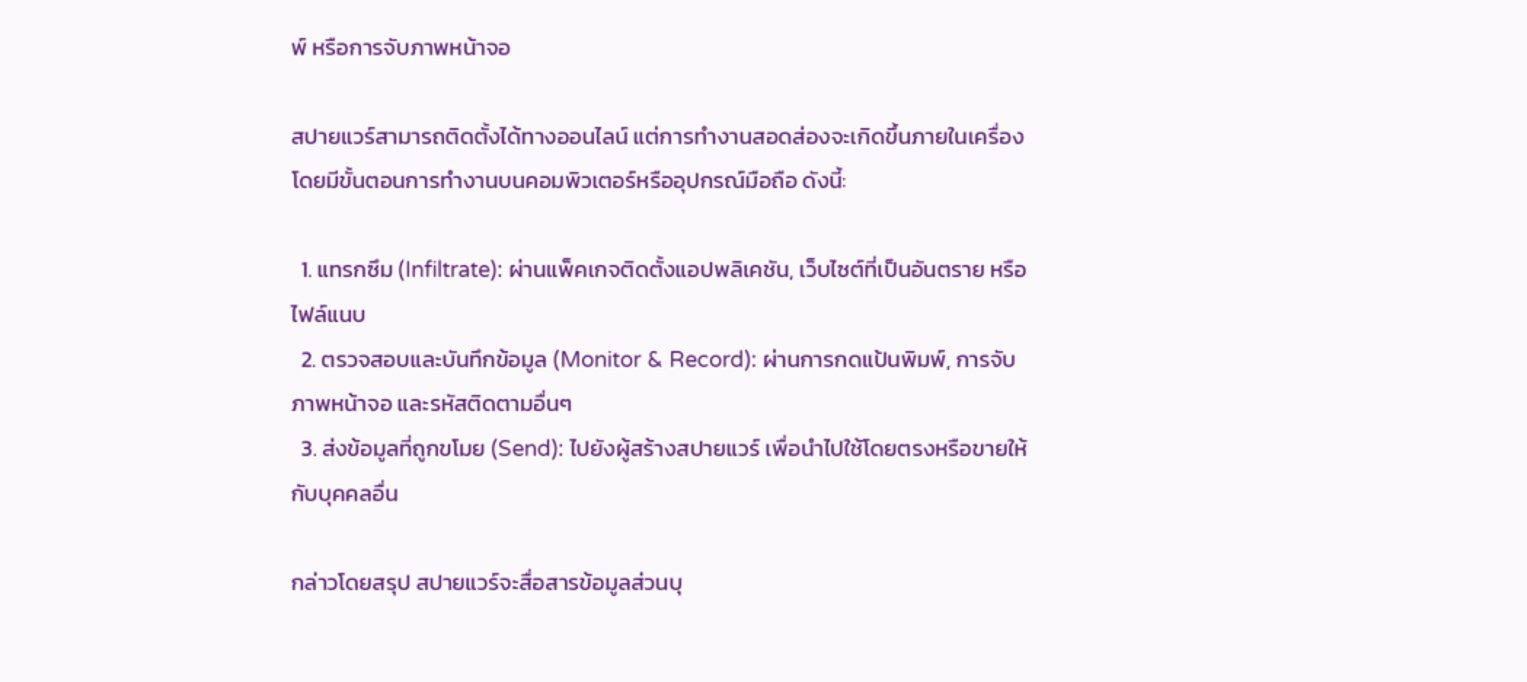พ์ หรือการจับภาพหน้าจอ

สปายแวร์สามารถติดตั้งได้ทางออนไลน์ แต่การทำงานสอดส่องจะเกิดขึ้นภายในเครื่อง โดยมีขั้นตอนการทำงานบนคอมพิวเตอร์หรืออุปกรณ์มือถือ ดังนี้:

  1. แทรกซึม (Infiltrate): ผ่านแพ็คเกจติดตั้งแอปพลิเคชัน, เว็บไซต์ที่เป็นอันตราย หรือไฟล์แนบ
  2. ตรวจสอบและบันทึกข้อมูล (Monitor & Record): ผ่านการกดแป้นพิมพ์, การจับภาพหน้าจอ และรหัสติดตามอื่นๆ
  3. ส่งข้อมูลที่ถูกขโมย (Send): ไปยังผู้สร้างสปายแวร์ เพื่อนำไปใช้โดยตรงหรือขายให้กับบุคคลอื่น

กล่าวโดยสรุป สปายแวร์จะสื่อสารข้อมูลส่วนบุ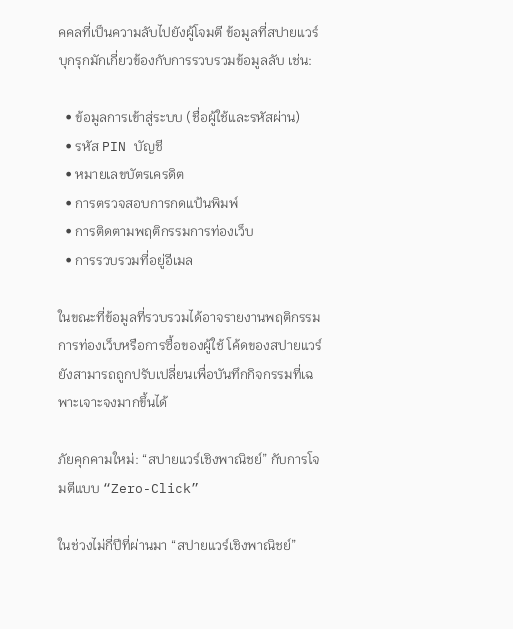คคลที่เป็นความลับไปยังผู้โจมตี ข้อมูลที่สปายแวร์บุกรุกมักเกี่ยวข้องกับการรวบรวมข้อมูลลับ เช่น:

  • ข้อมูลการเข้าสู่ระบบ (ชื่อผู้ใช้และรหัสผ่าน)
  • รหัส PIN บัญชี
  • หมายเลขบัตรเครดิต
  • การตรวจสอบการกดแป้นพิมพ์
  • การติดตามพฤติกรรมการท่องเว็บ
  • การรวบรวมที่อยู่อีเมล

ในขณะที่ข้อมูลที่รวบรวมได้อาจรายงานพฤติกรรมการท่องเว็บหรือการซื้อของผู้ใช้ โค้ดของสปายแวร์ยังสามารถถูกปรับเปลี่ยนเพื่อบันทึกกิจกรรมที่เฉพาะเจาะจงมากขึ้นได้

ภัยคุกคามใหม่: “สปายแวร์เชิงพาณิชย์” กับการโจมตีแบบ “Zero-Click”

ในช่วงไม่กี่ปีที่ผ่านมา “สปายแวร์เชิงพาณิชย์”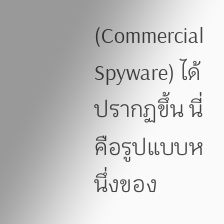(Commercial Spyware) ได้ปรากฏขึ้น นี่คือรูปแบบหนึ่งของ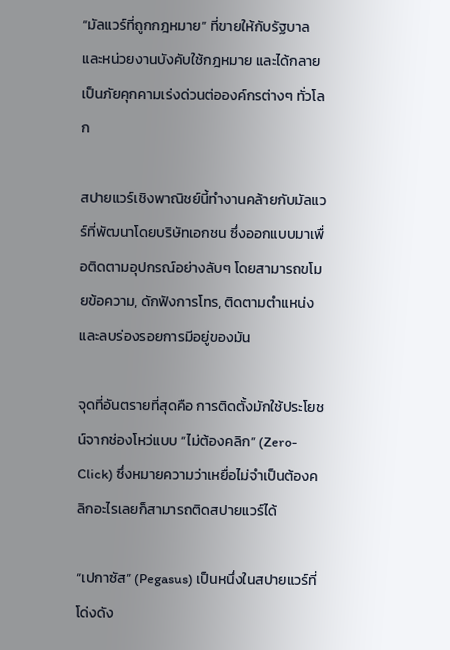“มัลแวร์ที่ถูกกฎหมาย” ที่ขายให้กับรัฐบาลและหน่วยงานบังคับใช้กฎหมาย และได้กลายเป็นภัยคุกคามเร่งด่วนต่อองค์กรต่างๆ ทั่วโลก

สปายแวร์เชิงพาณิชย์นี้ทำงานคล้ายกับมัลแวร์ที่พัฒนาโดยบริษัทเอกชน ซึ่งออกแบบมาเพื่อติดตามอุปกรณ์อย่างลับๆ โดยสามารถขโมยข้อความ, ดักฟังการโทร, ติดตามตำแหน่ง และลบร่องรอยการมีอยู่ของมัน

จุดที่อันตรายที่สุดคือ การติดตั้งมักใช้ประโยชน์จากช่องโหว่แบบ “ไม่ต้องคลิก” (Zero-Click) ซึ่งหมายความว่าเหยื่อไม่จำเป็นต้องคลิกอะไรเลยก็สามารถติดสปายแวร์ได้

“เปกาซัส” (Pegasus) เป็นหนึ่งในสปายแวร์ที่โด่งดัง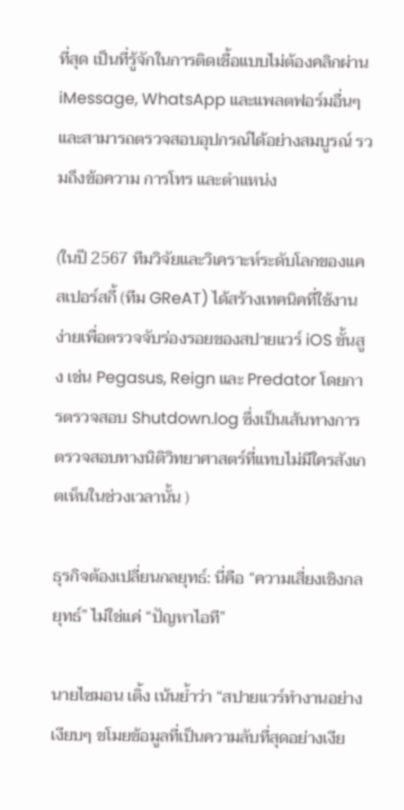ที่สุด เป็นที่รู้จักในการติดเชื้อแบบไม่ต้องคลิกผ่าน iMessage, WhatsApp และแพลตฟอร์มอื่นๆ และสามารถตรวจสอบอุปกรณ์ได้อย่างสมบูรณ์ รวมถึงข้อความ การโทร และตำแหน่ง

(ในปี 2567 ทีมวิจัยและวิเคราะห์ระดับโลกของแคสเปอร์สกี้ (ทีม GReAT) ได้สร้างเทคนิคที่ใช้งานง่ายเพื่อตรวจจับร่องรอยของสปายแวร์ iOS ขั้นสูง เช่น Pegasus, Reign และ Predator โดยการตรวจสอบ Shutdown.log ซึ่งเป็นเส้นทางการตรวจสอบทางนิติวิทยาศาสตร์ที่แทบไม่มีใครสังเกตเห็นในช่วงเวลานั้น )

ธุรกิจต้องเปลี่ยนกลยุทธ์: นี่คือ “ความเสี่ยงเชิงกลยุทธ์” ไม่ใช่แค่ “ปัญหาไอที”

นายไซมอน เติ้ง เน้นย้ำว่า “สปายแวร์ทำงานอย่างเงียบๆ ขโมยข้อมูลที่เป็นความลับที่สุดอย่างเงีย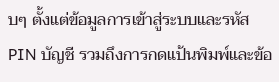บๆ ตั้งแต่ข้อมูลการเข้าสู่ระบบและรหัส PIN บัญชี รวมถึงการกดแป้นพิมพ์และข้อ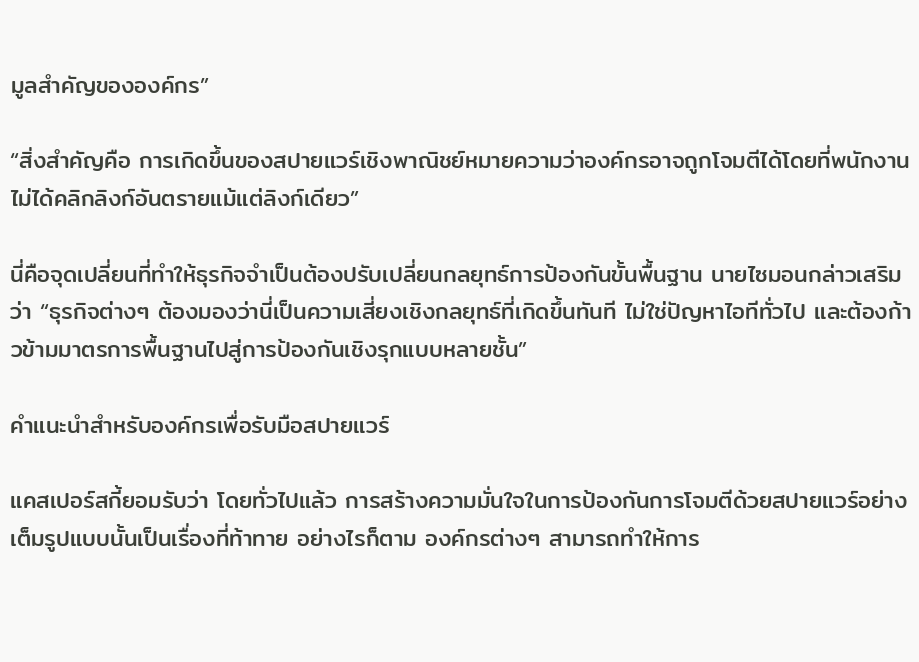มูลสำคัญขององค์กร”

“สิ่งสำคัญคือ การเกิดขึ้นของสปายแวร์เชิงพาณิชย์หมายความว่าองค์กรอาจถูกโจมตีได้โดยที่พนักงานไม่ได้คลิกลิงก์อันตรายแม้แต่ลิงก์เดียว”

นี่คือจุดเปลี่ยนที่ทำให้ธุรกิจจำเป็นต้องปรับเปลี่ยนกลยุทธ์การป้องกันขั้นพื้นฐาน นายไซมอนกล่าวเสริมว่า “ธุรกิจต่างๆ ต้องมองว่านี่เป็นความเสี่ยงเชิงกลยุทธ์ที่เกิดขึ้นทันที ไม่ใช่ปัญหาไอทีทั่วไป และต้องก้าวข้ามมาตรการพื้นฐานไปสู่การป้องกันเชิงรุกแบบหลายชั้น”

คำแนะนำสำหรับองค์กรเพื่อรับมือสปายแวร์

แคสเปอร์สกี้ยอมรับว่า โดยทั่วไปแล้ว การสร้างความมั่นใจในการป้องกันการโจมตีด้วยสปายแวร์อย่างเต็มรูปแบบนั้นเป็นเรื่องที่ท้าทาย อย่างไรก็ตาม องค์กรต่างๆ สามารถทำให้การ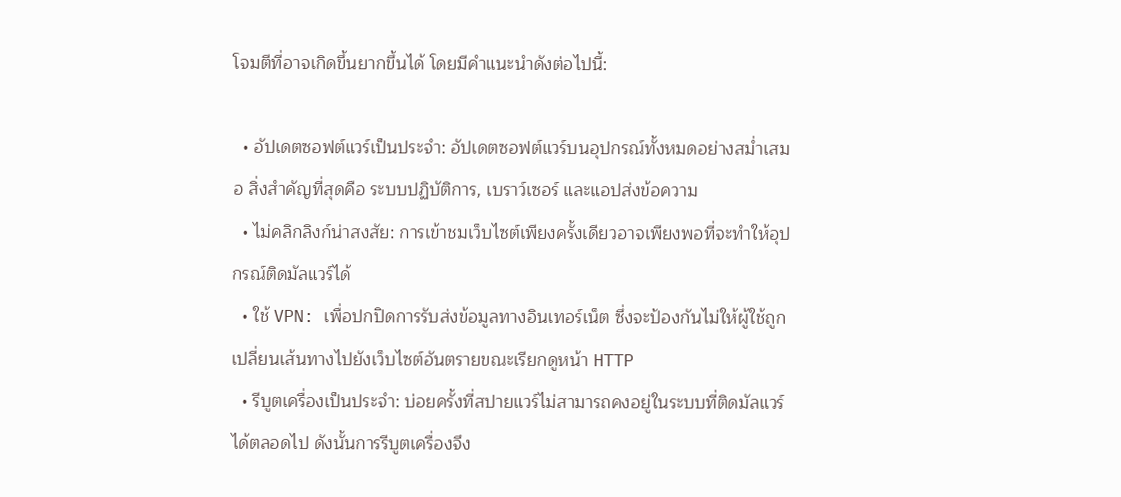โจมตีที่อาจเกิดขึ้นยากขึ้นได้ โดยมีคำแนะนำดังต่อไปนี้:

  • อัปเดตซอฟต์แวร์เป็นประจำ: อัปเดตซอฟต์แวร์บนอุปกรณ์ทั้งหมดอย่างสม่ำเสมอ สิ่งสำคัญที่สุดคือ ระบบปฏิบัติการ, เบราว์เซอร์ และแอปส่งข้อความ
  • ไม่คลิกลิงก์น่าสงสัย: การเข้าชมเว็บไซต์เพียงครั้งเดียวอาจเพียงพอที่จะทำให้อุปกรณ์ติดมัลแวร์ได้
  • ใช้ VPN: เพื่อปกปิดการรับส่งข้อมูลทางอินเทอร์เน็ต ซึ่งจะป้องกันไม่ให้ผู้ใช้ถูกเปลี่ยนเส้นทางไปยังเว็บไซต์อันตรายขณะเรียกดูหน้า HTTP
  • รีบูตเครื่องเป็นประจำ: บ่อยครั้งที่สปายแวร์ไม่สามารถคงอยู่ในระบบที่ติดมัลแวร์ได้ตลอดไป ดังนั้นการรีบูตเครื่องจึง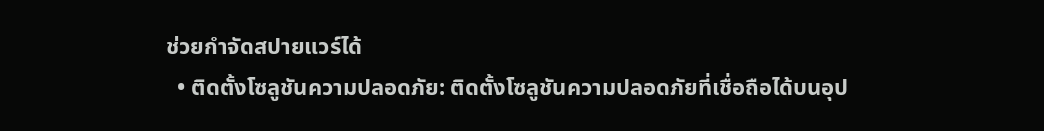ช่วยกำจัดสปายแวร์ได้
  • ติดตั้งโซลูชันความปลอดภัย: ติดตั้งโซลูชันความปลอดภัยที่เชื่อถือได้บนอุป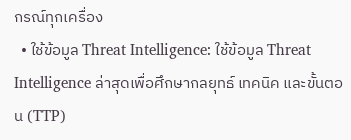กรณ์ทุกเครื่อง
  • ใช้ข้อมูล Threat Intelligence: ใช้ข้อมูล Threat Intelligence ล่าสุดเพื่อศึกษากลยุทธ์ เทคนิค และขั้นตอน (TTP)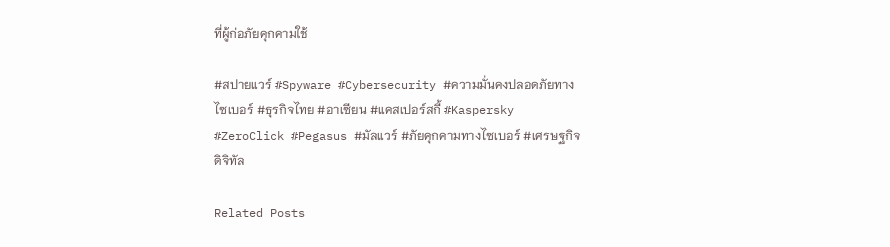ที่ผู้ก่อภัยคุกคามใช้

#สปายแวร์ #Spyware #Cybersecurity #ความมั่นคงปลอดภัยทางไซเบอร์ #ธุรกิจไทย #อาเซียน #แคสเปอร์สกี้ #Kaspersky #ZeroClick #Pegasus #มัลแวร์ #ภัยคุกคามทางไซเบอร์ #เศรษฐกิจดิจิทัล

Related Posts